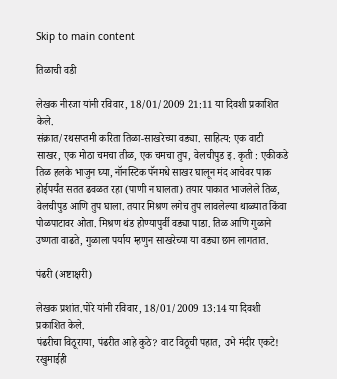Skip to main content

तिळाची वडी

लेखक नीरजा यांनी रविवार, 18/01/2009 21:11 या दिवशी प्रकाशित केले.
संक्रात/रथसप्तमी करिता तिळा-साखरेच्या वड्या. साहित्य: एक वाटी साखर, एक मोठा चमचा तीळ, एक चमचा तुप, वेलचीपुड इ. कृती : एकीकडे तिळ हलके भाजुन घ्या, नॉनस्टिक पॅनमधे साखर घालून मंद आचेवर पाक होईपर्यंत सतत ढवळत रहा (पाणी न घालता) तयार पाकात भाजलेले तिळ, वेलचीपुड आणि तुप घाला. तयार मिश्रण लगेच तुप लावलेल्या थाळ्यात किंवा पोळपाटावर ओता. मिश्रण थंड होण्यापुर्वी वड्या पाडा. तिळ आणि गुळाने उष्णता वाढते, गुळाला पर्याय म्हणुन साखरेच्या या वड्या छान लागतात.

पंढरी (अष्टाक्षरी)

लेखक प्रशांत.पोरे यांनी रविवार, 18/01/2009 13:14 या दिवशी प्रकाशित केले.
पंढरीचा विठूराया, पंढरीत आहे कुठे? वाट विठूची पहात, उभे मंदीर एकटे! रखुमाईही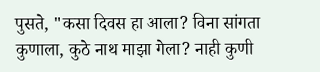पुसते, "कसा दिवस हा आला? विना सांगता कुणाला, कुठे नाथ माझा गेला? नाही कुणी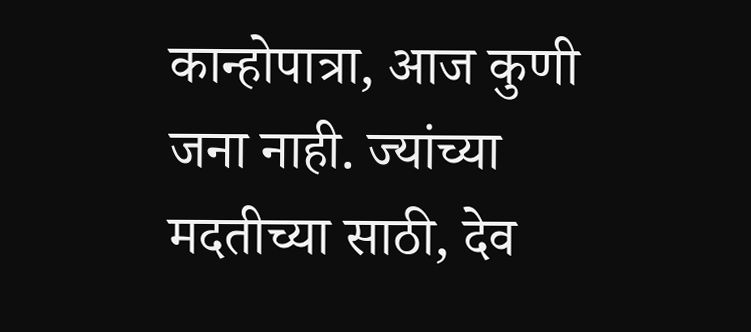कान्होपात्रा, आज कुणी जना नाही. ज्यांच्या मदतीच्या साठी, देव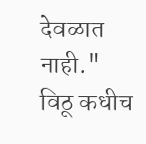देवळात नाही." विठू कधीच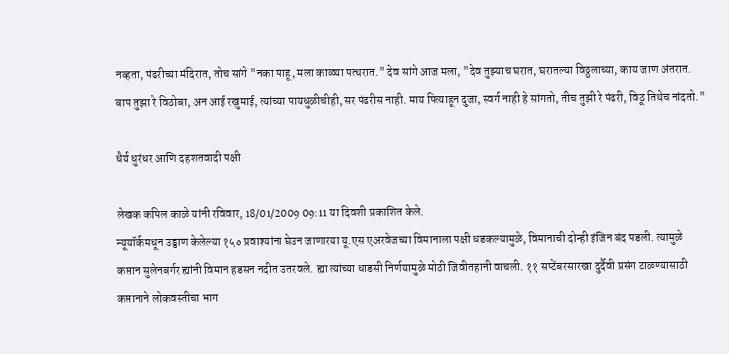नव्हता, पंढरीच्या मंदिरात, तोच सांगे "नका पाहू, मला काळ्या पत्थरात." देव सांगे आज मला, "देव तुझ्याच घरात, घरातल्या विठ्ठलाच्या, काय जाण अंतरात. बाप तुझा रे विठोबा, अन आई रखुमाई, त्यांच्या पायधुळीचीही, सर पंढरीस नाही. माय पित्याहून दुजा, स्वर्ग नाही हे सांगतो, तीच तुझी रे पंढरी, विठू तिथेच नांदतो."

धैर्य धुरंधर आणि दहशतवादी पक्षी

लेखक कपिल काळे यांनी रविवार, 18/01/2009 09:11 या दिवशी प्रकाशित केले.
न्यूयॉर्कमधून उड्डाण केलेल्या १५० प्रवाश्यांना घेउन जाणारया यू.एस एअरवेजच्या विमानाला पक्षी धडकल्यामुळे, विमानाची दोन्ही इंजिन बंद पडली. त्यामुळे कप्तान सुलेनबर्गर ह्यांनी विमान हडसन नदीत उतरवले. ह्या त्यांच्या धाडसी निर्णयामुळे मोठी जिवीतहानी वाचली. ११ सप्टेंबरसारखा दुर्दैवी प्रसंग टाळण्यासाठी कप्तानाने लोकवस्तीचा भाग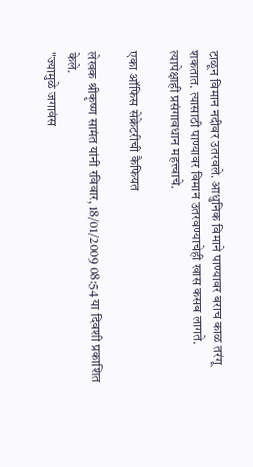टाळून विमान नदीवर उतरवले. आधुनिक विमाने पाण्यावर बराच काळ तरंगू शकतात. त्यासाठी पाण्यावर विमान उतरवण्याचेही खास कसब लागते. त्यापेक्षाही प्रसंगावधान महत्त्वाचे.

एका ऑफिस सेक्रेटरीची कैफियत

लेखक श्रीकृष्ण सामंत यांनी रविवार, 18/01/2009 08:54 या दिवशी प्रकाशित केले.
"ज्यामुळे जगावंस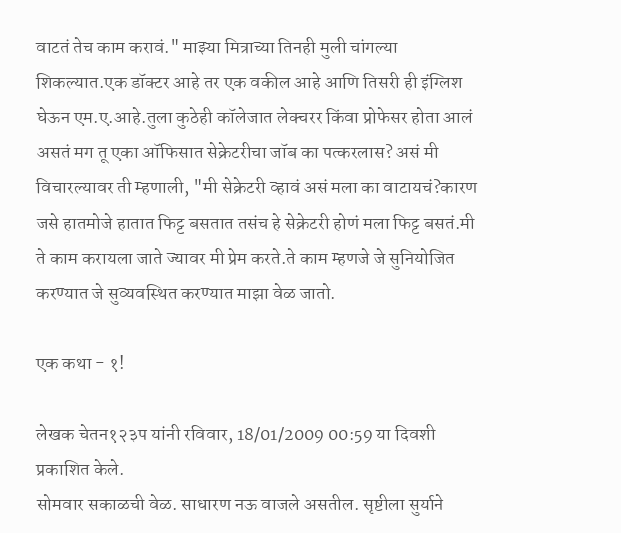वाटतं तेच काम करावं." माझ्या मित्राच्या तिनही मुली चांगल्या शिकल्यात.एक डॉक्टर आहे तर एक वकील आहे आणि तिसरी ही इंग्लिश घेऊन एम.ए.आहे.तुला कुठेही कॉलेजात लेक्चरर किंवा प्रोफेसर होता आलं असतं मग तू एका ऑफिसात सेक्रेटरीचा जॉब का पत्करलास? असं मी विचारल्यावर ती म्हणाली, "मी सेक्रेटरी व्हावं असं मला का वाटायचं?कारण जसे हातमोजे हातात फिट्ट बसतात तसंच हे सेक्रेटरी होणं मला फिट्ट बसतं.मी ते काम करायला जाते ज्यावर मी प्रेम करते.ते काम म्हणजे जे सुनियोजित करण्यात जे सुव्यवस्थित करण्यात माझा वेळ जातो.

एक कथा - १!

लेखक चेतन१२३प यांनी रविवार, 18/01/2009 00:59 या दिवशी प्रकाशित केले.
सोमवार सकाळची वेळ. साधारण नऊ वाजले असतील. सृष्टीला सुर्याने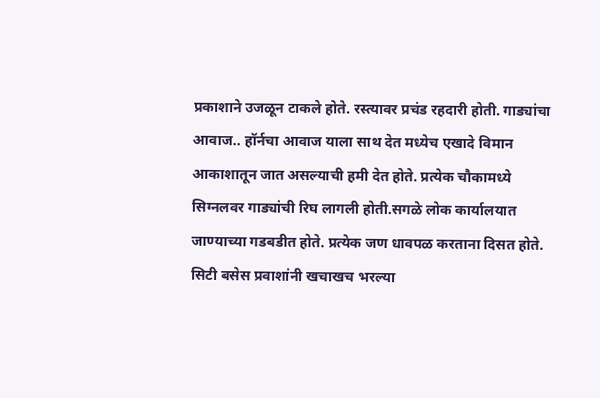प्रकाशाने उजळून टाकले होते. रस्त्यावर प्रचंड रहदारी होती. गाड्यांचा आवाज.. हॉर्नचा आवाज याला साथ देत मध्येच एखादे विमान आकाशातून जात असल्याची हमी देत होते. प्रत्येक चौकामध्ये सिग्नलवर गाड्यांची रिघ लागली होती.सगळे लोक कार्यालयात जाण्याच्या गडबडीत होते. प्रत्येक जण धावपळ करताना दिसत होते. सिटी बसेस प्रवाशांनी खचाखच भरल्या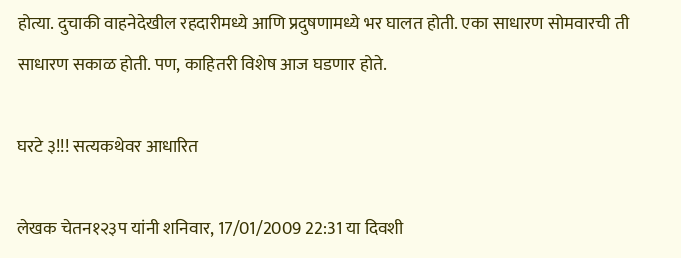होत्या. दुचाकी वाहनेदेखील रहदारीमध्ये आणि प्रदुषणामध्ये भर घालत होती. एका साधारण सोमवारची ती साधारण सकाळ होती. पण, काहितरी विशेष आज घडणार होते.

घरटे ३!!! सत्यकथेवर आधारित

लेखक चेतन१२३प यांनी शनिवार, 17/01/2009 22:31 या दिवशी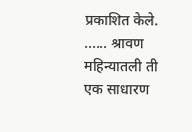प्रकाशित केले.
...... श्रावण महिन्यातली ती एक साधारण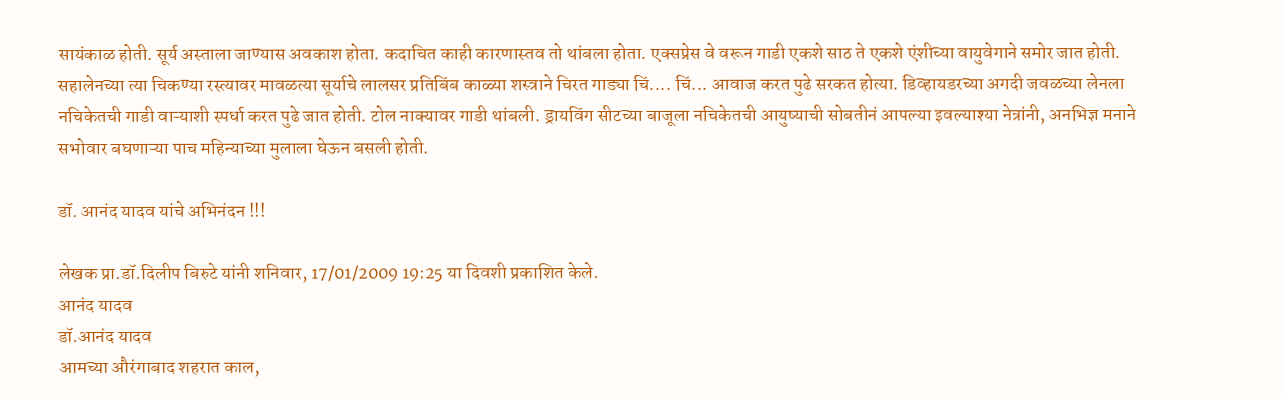सायंकाळ होती. सूर्य अस्ताला जाण्यास अवकाश होता. कदाचित काही कारणास्तव तो थांबला होता. एक्सप्रेस वे वरून गाडी एकशे साठ ते एकशे एंशीच्या वायुवेगाने समोर जात होती. सहालेनच्या त्या चिकण्या रस्त्यावर मावळत्या सूर्याचे लालसर प्रतिबिंब काळ्या शस्त्राने चिरत गाड्या चिं.... चिं... आवाज करत पुढे सरकत होत्या. डिव्हायडरच्या अगदी जवळच्या लेनला नचिकेतची गाडी वाऱ्याशी स्पर्धा करत पुढे जात होती. टोल नाक्यावर गाडी थांबली. ड्रायविंग सीटच्या बाजूला नचिकेतची आयुष्याची सोबतीनं आपल्या इवल्याश्या नेत्रांनी, अनभिज्ञ मनाने सभोवार बघणाऱ्या पाच महिन्याच्या मुलाला घेऊन बसली होती.

डॉ. आनंद यादव यांचे अभिनंदन !!!

लेखक प्रा.डॉ.दिलीप बिरुटे यांनी शनिवार, 17/01/2009 19:25 या दिवशी प्रकाशित केले.
आनंद यादव
डॉ.आनंद यादव
आमच्या औरंगाबाद शहरात काल,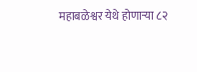महाबळेश्वर येथे होणार्‍या ८२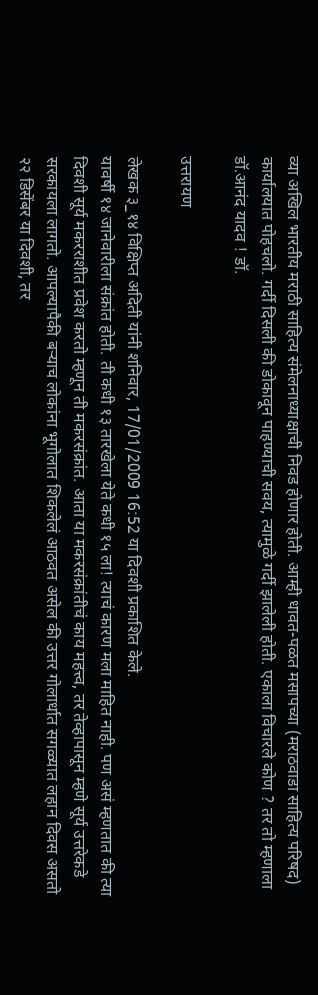व्या अखिल भारतीय मराठी साहित्य संमेलनाध्याक्षाची निवड होणार होती. आम्ही धावत-पळत मसापच्या (मराठवाडा साहित्य परिषद) कार्यालयात पोहचलो. गर्दी दिसली की डोकावून पाहण्याची सवय, त्यामुळे गर्दी झालेली होती. एकाला विचारले कोण ? तर तो म्हणाला डॉ.आनंद यादव ! डॉ.

उत्तरायण

लेखक ३_१४ विक्षिप्त अदिती यांनी शनिवार, 17/01/2009 16:52 या दिवशी प्रकाशित केले.
यावर्षी १४ जानेवारीला संक्रांत होती. ती कधी १३ तारखेला येते कधी १५ ला! त्याचं कारण मला माहित नाही. पण असं म्हणतात की त्या दिवशी सूर्य मकरराशीत प्रवेश करतो म्हणून ती मकरसंक्रांत. आता या मकरसंक्रांतीचं काय महत्त्व, तर तेव्हापासून म्हणे सूर्य उत्तरेकडे सरकायला लागतो. आपल्यापैकी बर्‍याच लोकांना भूगोलात शिकलेलं आठवत असेल की उत्तर गोलार्धात सगळ्यात लहान दिवस असतो २२ डिसेंबर या दिवशी, तर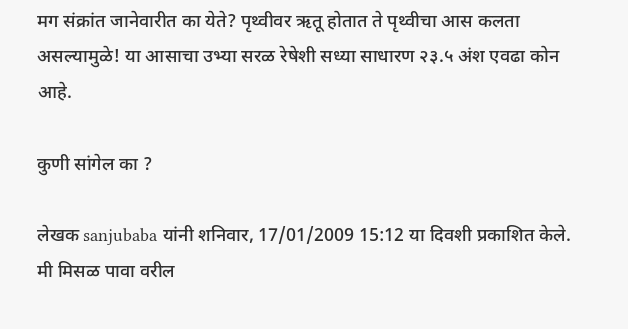मग संक्रांत जानेवारीत का येते? पृथ्वीवर ऋतू होतात ते पृथ्वीचा आस कलता असल्यामुळे! या आसाचा उभ्या सरळ रेषेशी सध्या साधारण २३.५ अंश एवढा कोन आहे.

कुणी सांगेल का ?

लेखक sanjubaba यांनी शनिवार, 17/01/2009 15:12 या दिवशी प्रकाशित केले.
मी मिसळ पावा वरील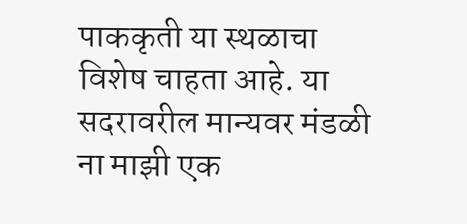पाककृती या स्थळाचा विशेष चाहता आहे. या सदरावरील मान्यवर मंडळी ना माझी एक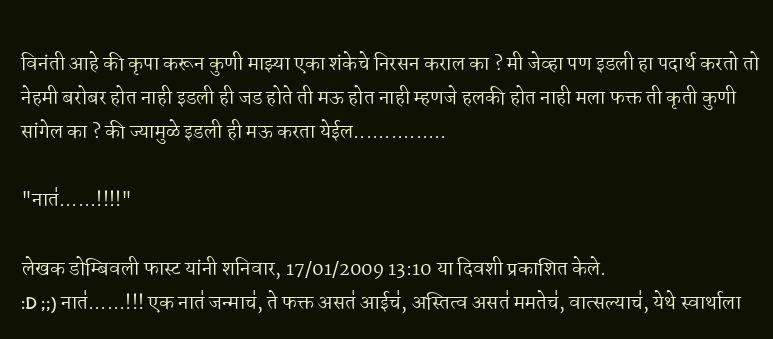विनंती आहे की कृपा करून कुणी माझ्या एका शंकेचे निरसन कराल का ? मी जेव्हा पण इडली हा पदार्थ करतो तो नेहमी बरोबर होत नाही इडली ही जड होते ती मऊ होत नाही म्हणजे हलकी होत नाही मला फक्त ती कृती कुणी सांगेल का ? की ज्यामुळे इडली ही मऊ करता येईल...............

"नात॑......!!!!"

लेखक डोम्बिवली फास्ट यांनी शनिवार, 17/01/2009 13:10 या दिवशी प्रकाशित केले.
:D ;;) नात॑......!!! एक नात॑ जन्माच॑, ते फक्त असत॑ आईच॑, अस्तित्व असत॑ ममतेच॑, वात्सल्याच॑, येथे स्वार्थाला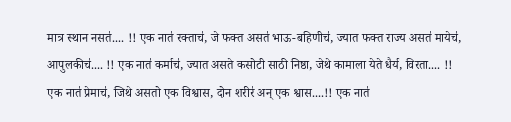मात्र स्थान नसत॑.... !! एक नात॑ रक्ताच॑, जे फक्त असत॑ भाऊ-बहिणीच॑, ज्यात फक्त राज्य असत॑ मायेच॑, आपुलकीच॑.... !! एक नात॑ कर्माच॑, ज्यात असते कसोटी साठी निष्ठा, जेथे कामाला येते धैर्य, विरता.... !! एक नात॑ प्रेमाच॑, जिथे असतो एक विश्वास, दोन शरीर॑ अन् एक श्वास....!! एक नात॑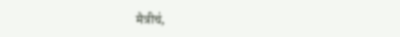मैत्रीच॑,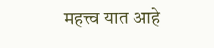महत्त्व यात आहे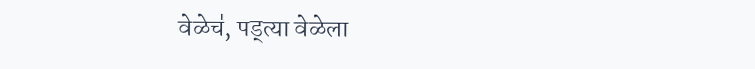वेळेच॑, पड्त्या वेळेला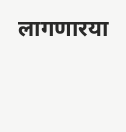लागणारया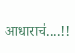आधाराच॑....!!